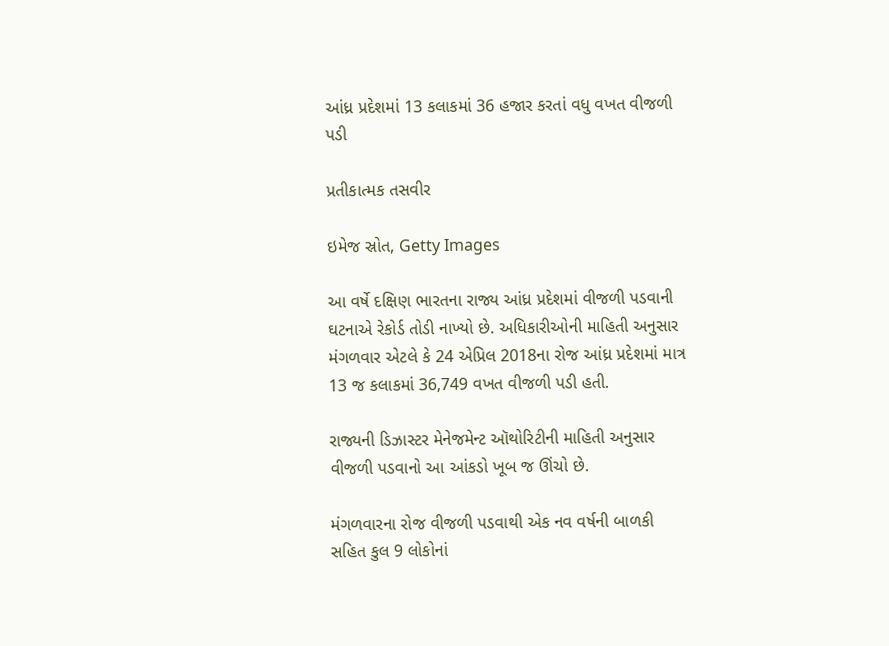આંધ્ર પ્રદેશમાં 13 કલાકમાં 36 હજાર કરતાં વધુ વખત વીજળી પડી

પ્રતીકાત્મક તસવીર

ઇમેજ સ્રોત, Getty Images

આ વર્ષે દક્ષિણ ભારતના રાજ્ય આંધ્ર પ્રદેશમાં વીજળી પડવાની ઘટનાએ રેકોર્ડ તોડી નાખ્યો છે. અધિકારીઓની માહિતી અનુસાર મંગળવાર એટલે કે 24 એપ્રિલ 2018ના રોજ આંધ્ર પ્રદેશમાં માત્ર 13 જ કલાકમાં 36,749 વખત વીજળી પડી હતી.

રાજ્યની ડિઝાસ્ટર મેનેજમેન્ટ ઑથોરિટીની માહિતી અનુસાર વીજળી પડવાનો આ આંકડો ખૂબ જ ઊંચો છે.

મંગળવારના રોજ વીજળી પડવાથી એક નવ વર્ષની બાળકી સહિત કુલ 9 લોકોનાં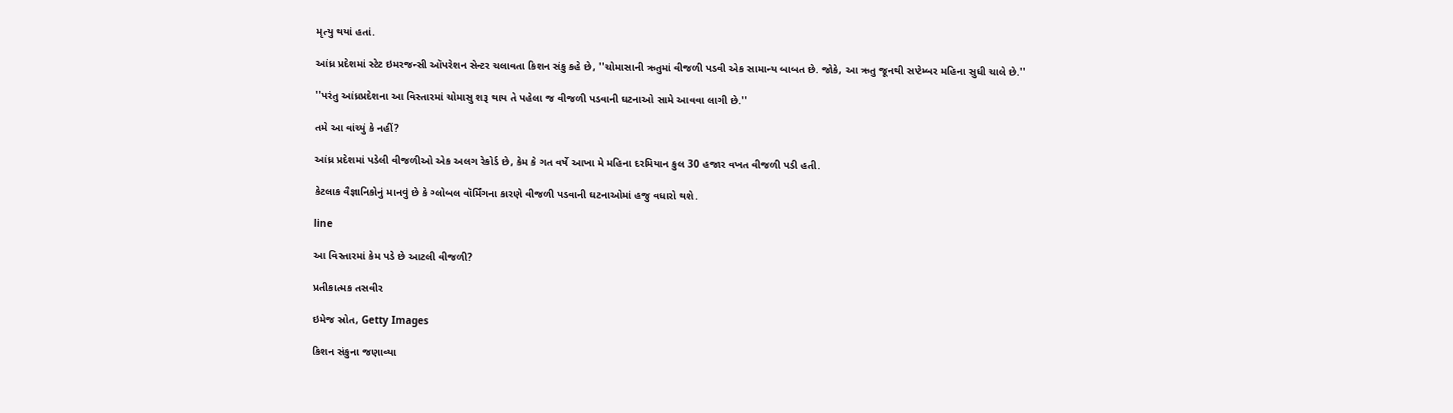મૃત્યુ થયાં હતાં.

આંધ્ર પ્રદેશમાં સ્ટેટ ઇમરજન્સી ઑપરેશન સેન્ટર ચલાવતા કિશન સંકુ કહે છે, ''ચોમાસાની ઋતુમાં વીજળી પડવી એક સામાન્ય બાબત છે. જોકે, આ ઋતુ જૂનથી સપ્ટેમ્બર મહિના સુધી ચાલે છે.''

''પરંતુ આંધ્રપ્રદેશના આ વિસ્તારમાં ચોમાસુ શરૂ થાય તે પહેલા જ વીજળી પડવાની ઘટનાઓ સામે આવવા લાગી છે.''

તમે આ વાંચ્યું કે નહીં?

આંધ્ર પ્રદેશમાં પડેલી વીજળીઓ એક અલગ રેકોર્ડ છે, કેમ કે ગત વર્ષે આખા મે મહિના દરમિયાન કુલ 30 હજાર વખત વીજળી પડી હતી.

કેટલાક વૈજ્ઞાનિકોનું માનવું છે કે ગ્લોબલ વૉર્મિંગના કારણે વીજળી પડવાની ઘટનાઓમાં હજુ વધારો થશે.

line

આ વિસ્તારમાં કેમ પડે છે આટલી વીજળી?

પ્રતીકાત્મક તસવીર

ઇમેજ સ્રોત, Getty Images

કિશન સંકુના જણાવ્યા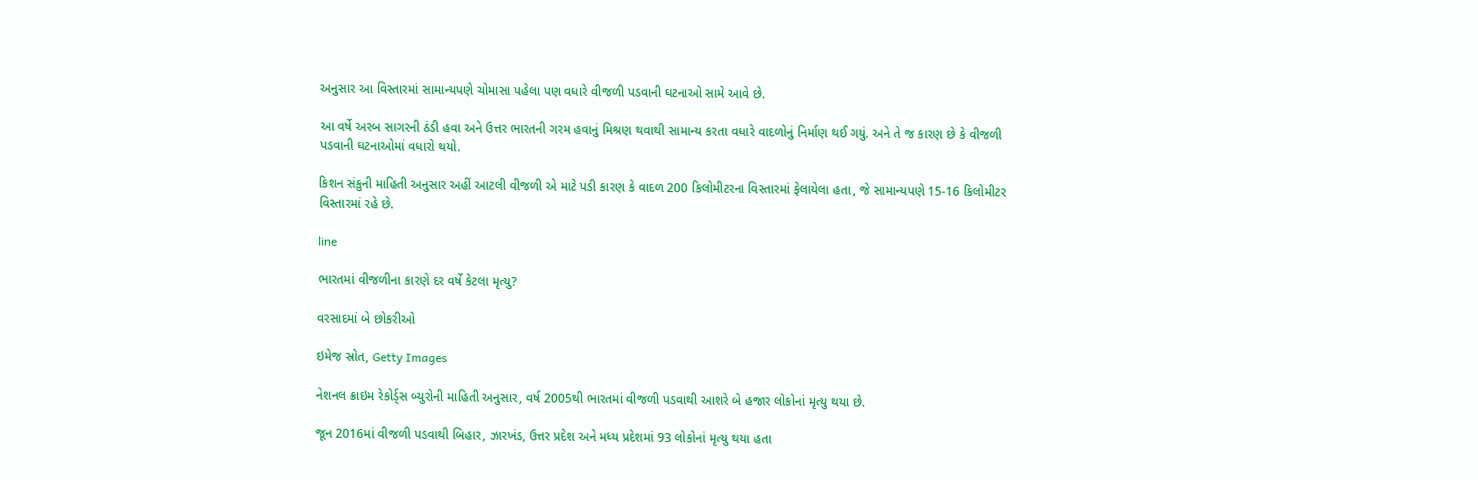અનુસાર આ વિસ્તારમાં સામાન્યપણે ચોમાસા પહેલા પણ વધારે વીજળી પડવાની ઘટનાઓ સામે આવે છે.

આ વર્ષે અરબ સાગરની ઠંડી હવા અને ઉત્તર ભારતની ગરમ હવાનું મિશ્રણ થવાથી સામાન્ય કરતા વધારે વાદળોનું નિર્માણ થઈ ગયું. અને તે જ કારણ છે કે વીજળી પડવાની ઘટનાઓમાં વધારો થયો.

કિશન સંકુની માહિતી અનુસાર અહીં આટલી વીજળી એ માટે પડી કારણ કે વાદળ 200 કિલોમીટરના વિસ્તારમાં ફેલાયેલા હતા, જે સામાન્યપણે 15-16 કિલોમીટર વિસ્તારમાં રહે છે.

line

ભારતમાં વીજળીના કારણે દર વર્ષે કેટલા મૃત્યુ?

વરસાદમાં બે છોકરીઓ

ઇમેજ સ્રોત, Getty Images

નેશનલ ક્રાઇમ રેકોર્ડ્સ બ્યુરોની માહિતી અનુસાર, વર્ષ 2005થી ભારતમાં વીજળી પડવાથી આશરે બે હજાર લોકોનાં મૃત્યુ થયા છે.

જૂન 2016માં વીજળી પડવાથી બિહાર, ઝારખંડ, ઉત્તર પ્રદેશ અને મધ્ય પ્રદેશમાં 93 લોકોનાં મૃત્યુ થયા હતા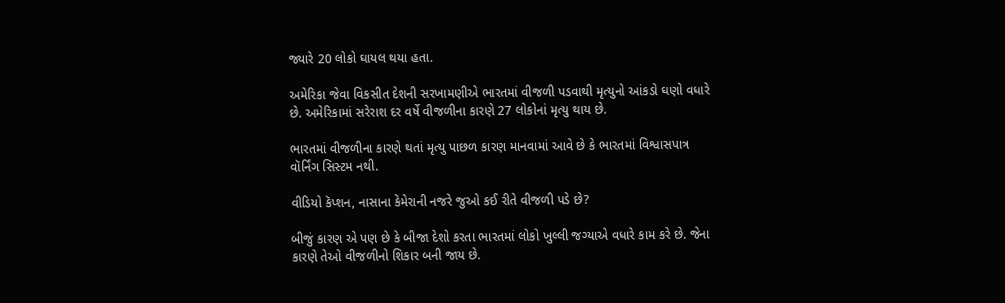જ્યારે 20 લોકો ઘાયલ થયા હતા.

અમેરિકા જેવા વિકસીત દેશની સરખામણીએ ભારતમાં વીજળી પડવાથી મૃત્યુનો આંકડો ઘણો વધારે છે. અમેરિકામાં સરેરાશ દર વર્ષે વીજળીના કારણે 27 લોકોનાં મૃત્યુ થાય છે.

ભારતમાં વીજળીના કારણે થતાં મૃત્યુ પાછળ કારણ માનવામાં આવે છે કે ભારતમાં વિશ્વાસપાત્ર વૉર્નિંગ સિસ્ટમ નથી.

વીડિયો કૅપ્શન, નાસાના કેમેરાની નજરે જુઓ કઈ રીતે વીજળી પડે છે?

બીજું કારણ એ પણ છે કે બીજા દેશો કરતા ભારતમાં લોકો ખુલ્લી જગ્યાએ વધારે કામ કરે છે. જેના કારણે તેઓ વીજળીનો શિકાર બની જાય છે.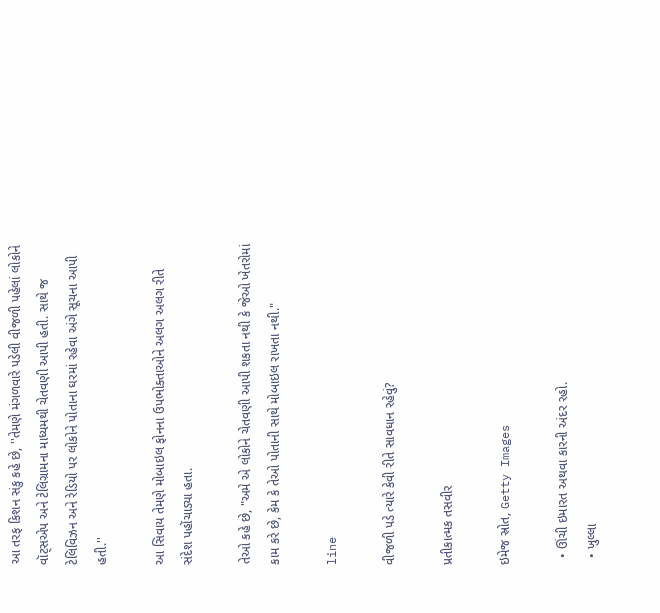આ તરફ કિશન સંકુ કહે છે, ''તેમણે મંગળવારે પડેલી વીજળી પહેલાં લોકોને વૉટ્સએપ અને ટેલિગ્રામના માધ્યમથી ચેતવણી આપી હતી. સાથે જ ટેલિવિઝન અને રેડિયો પર લોકોને પોતાના ઘરમાં રહેવા અંગે સૂચના આપી હતી.''

આ સિવાય તેમણે મોબાઇલ ફોનના ઉપભોક્તાઓને અલગ અલગ રીતે સંદેશ પહોંચાડ્યા હતા.

તેઓ કહે છે, "અમે એ લોકોને ચેતવણી આપી શકતા નથી કે જેઓ ખેતરોમાં કામ કરે છે, કેમ કે તેઓ પોતાની સાથે મોબાઇલ રાખતા નથી."

line

વીજળી પડે ત્યારે કેવી રીતે સાવધાન રહેવું?

પ્રતીકાત્મક તસવીર

ઇમેજ સ્રોત, Getty Images

  • ઊંચી ઇમારત અથવા કારની અંદર રહો.
  • ખુલ્લા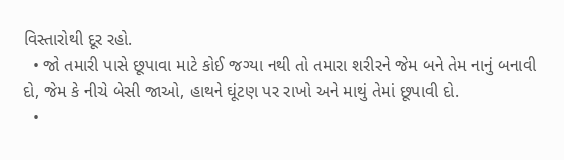વિસ્તારોથી દૂર રહો.
  • જો તમારી પાસે છૂપાવા માટે કોઈ જગ્યા નથી તો તમારા શરીરને જેમ બને તેમ નાનું બનાવી દો, જેમ કે નીચે બેસી જાઓ, હાથને ઘૂંટણ પર રાખો અને માથું તેમાં છૂપાવી દો.
  •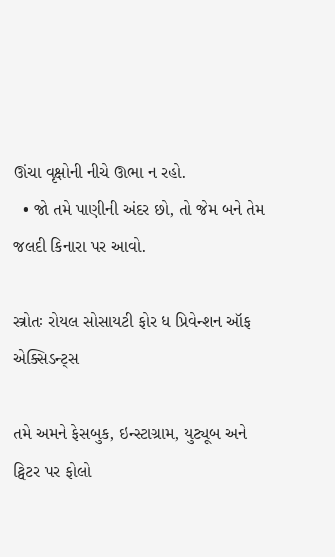ઊંચા વૃક્ષોની નીચે ઊભા ન રહો.
  • જો તમે પાણીની અંદર છો, તો જેમ બને તેમ જલદી કિનારા પર આવો.

સ્ત્રોતઃ રોયલ સોસાયટી ફોર ધ પ્રિવેન્શન ઑફ એક્સિડન્ટ્સ

તમે અમને ફેસબુક, ઇન્સ્ટાગ્રામ, યુટ્યૂબ અને ટ્વિટર પર ફોલો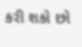કરી શકો છો